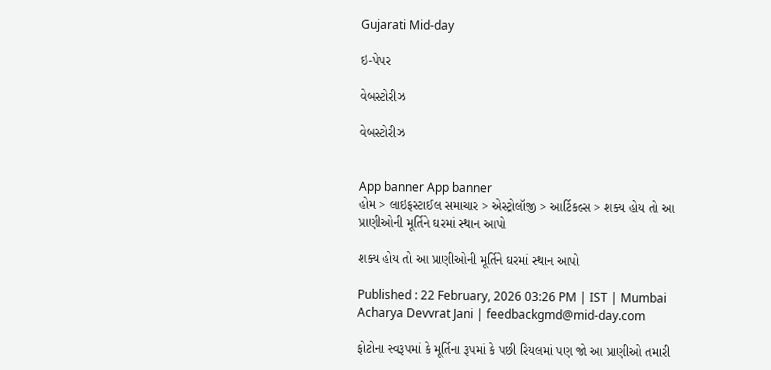Gujarati Mid-day

ઇ-પેપર

વેબસ્ટોરીઝ

વેબસ્ટોરીઝ


App banner App banner
હોમ > લાઇફસ્ટાઈલ સમાચાર > એસ્ટ્રોલૉજી > આર્ટિકલ્સ > શક્ય હોય તો આ પ્રાણીઓની મૂર્તિને ઘરમાં સ્થાન આપો

શક્ય હોય તો આ પ્રાણીઓની મૂર્તિને ઘરમાં સ્થાન આપો

Published : 22 February, 2026 03:26 PM | IST | Mumbai
Acharya Devvrat Jani | feedbackgmd@mid-day.com

ફોટોના સ્વરૂપમાં કે મૂર્તિના રૂપમાં કે પછી રિયલમાં પણ જો આ પ્રાણીઓ તમારી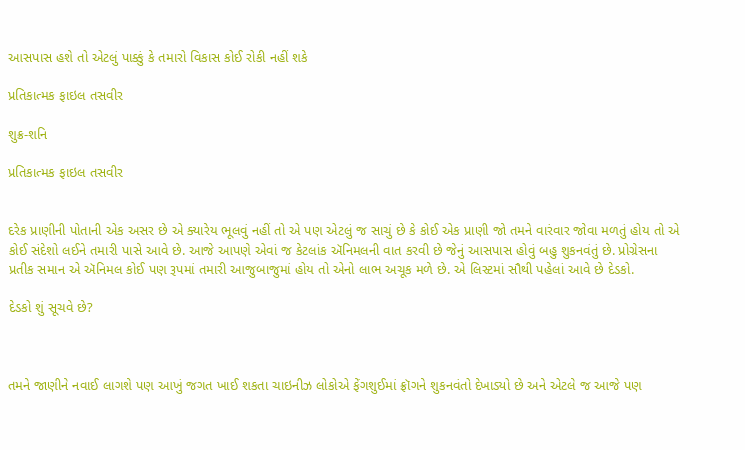આસપાસ હશે તો એટલું પાક્કું કે તમારો વિકાસ કોઈ રોકી નહીં શકે

પ્રતિકાત્મક ફાઇલ તસવીર

શુક્ર-શનિ

પ્રતિકાત્મક ફાઇલ તસવીર


દરેક પ્રાણીની પોતાની એક અસર છે એ ક્યારેય ભૂલવું નહીં તો એ પણ એટલું જ સાચું છે કે કોઈ એક પ્રાણી જો તમને વારંવાર જોવા મળતું હોય તો એ કોઈ સંદેશો લઈને તમારી પાસે આવે છે. આજે આપણે એવાં જ કેટલાંક ઍનિમલની વાત કરવી છે જેનું આસપાસ હોવું બહુ શુકનવંતું છે. પ્રોગ્રેસના પ્રતીક સમાન એ ઍનિમલ કોઈ પણ રૂપમાં તમારી આજુબાજુમાં હોય તો એનો લાભ અચૂક મળે છે. એ લિસ્ટમાં સૌથી પહેલાં આવે છે દેડકો.

દેડકો શું સૂચવે છે?



તમને જાણીને નવાઈ લાગશે પણ આખું જગત ખાઈ શકતા ચાઇનીઝ લોકોએ ફેંગશુઈમાં ફ્રૉગને શુકનવંતો દેખાડ્યો છે અને એટલે જ આજે પણ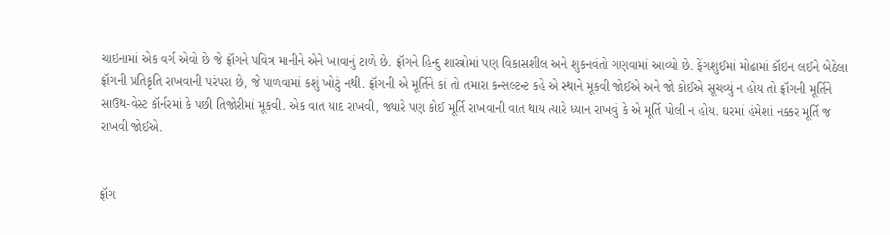ચાઇનામાં એક વર્ગ એવો છે જે ફ્રૉગને પવિત્ર માનીને એને ખાવાનું ટાળે છે. ફ્રૉગને હિન્દુ શાસ્ત્રોમાં પણ વિકાસશીલ અને શુકનવંતો ગણવામાં આવ્યો છે. ફેંગશુઈમાં મોઢામાં કૉઇન લઈને બેઠેલા ફ્રૉગની પ્રતિકૃતિ રાખવાની પરંપરા છે, જે પાળવામાં કશું ખોટું નથી. ફ્રૉગની એ મૂર્તિને કાં તો તમારા કન્સલ્ટન્ટ કહે એ સ્થાને મૂકવી જોઈએ અને જો કોઈએ સૂચવ્યું ન હોય તો ફ્રૉગની મૂર્તિને સાઉથ-વેસ્ટ કૉર્નરમાં કે પછી તિજોરીમાં મૂકવી. એક વાત યાદ રાખવી, જ્યારે પણ કોઈ મૂર્તિ રાખવાની વાત થાય ત્યારે ધ્યાન રાખવું કે એ મૂર્તિ પોલી ન હોય. ઘરમાં હંમેશાં નક્કર મૂર્તિ જ રાખવી જોઈએ.


ફ્રૉગ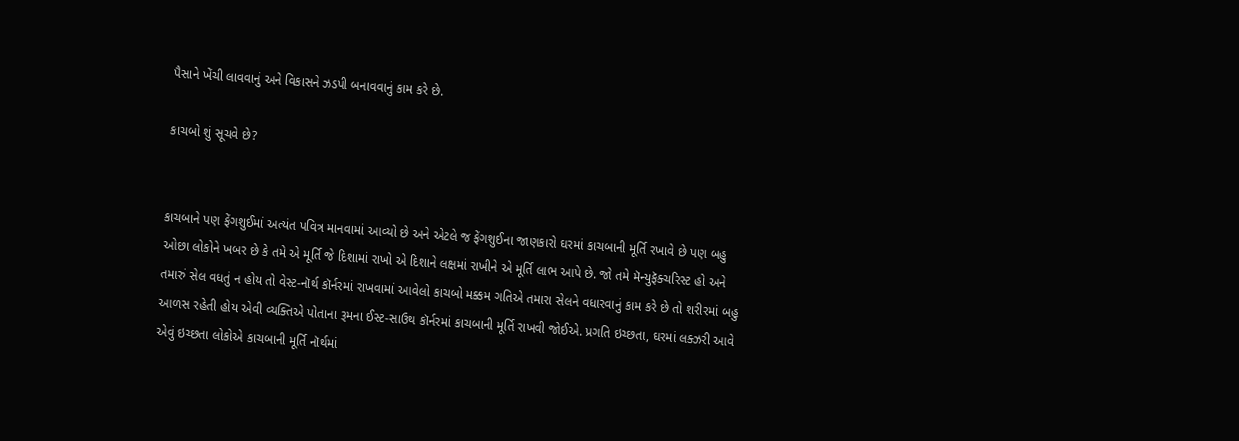પૈસાને ખેંચી લાવવાનું અને વિકાસને ઝડપી બનાવવાનું કામ કરે છે.

કાચબો શું સૂચવે છે?


કાચબાને પણ ફેંગશુઈમાં અત્યંત પવિત્ર માનવામાં આવ્યો છે અને એટલે જ ફેંગશુઈના જાણકારો ઘરમાં કાચબાની મૂર્તિ રખાવે છે પણ બહુ ઓછા લોકોને ખબર છે કે તમે એ મૂર્તિ જે દિશામાં રાખો એ દિશાને લક્ષમાં રાખીને એ મૂર્તિ લાભ આપે છે. જો તમે મૅન્યુફૅક્ચરિસ્ટ હો અને તમારું સેલ વધતું ન હોય તો વેસ્ટ-નૉર્થ કૉર્નરમાં રાખવામાં આવેલો કાચબો મક્કમ ગતિએ તમારા સેલને વધારવાનું કામ કરે છે તો શરીરમાં બહુ આળસ રહેતી હોય એવી વ્યક્તિએ પોતાના રૂમના ઈસ્ટ-સાઉથ કૉર્નરમાં કાચબાની મૂર્તિ રાખવી જોઈએ. પ્રગતિ ઇચ્છતા, ઘરમાં લક્ઝરી આવે એવું ઇચ્છતા લોકોએ કાચબાની મૂર્તિ નૉર્થમાં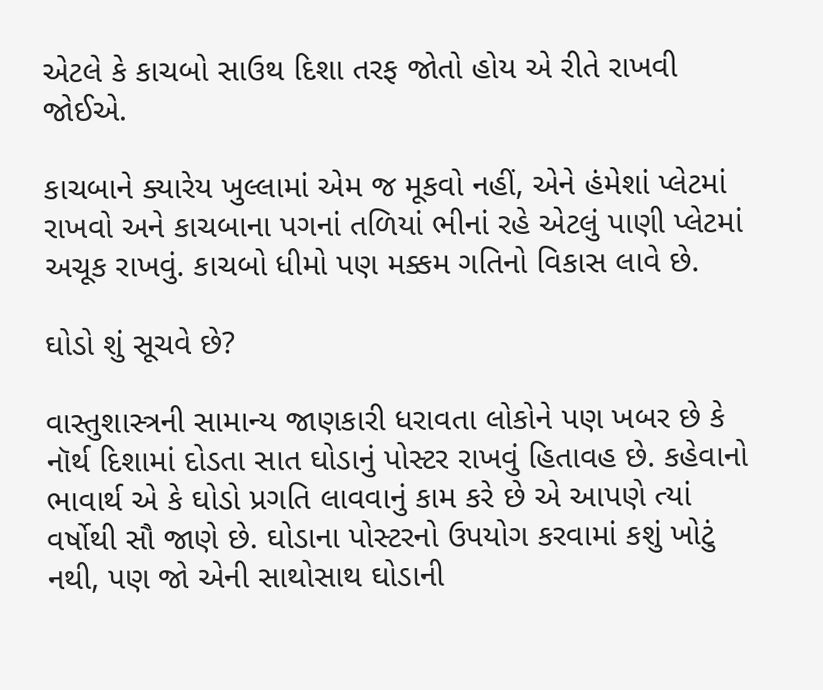એટલે કે કાચબો સાઉથ દિશા તરફ જોતો હોય એ રીતે રાખવી જોઈએ.

કાચબાને ક્યારેય ખુલ્લામાં એમ જ મૂકવો નહીં, એને હંમેશાં પ્લેટમાં રાખવો અને કાચબાના પગનાં તળિયાં ભીનાં રહે એટલું પાણી પ્લેટમાં અચૂક રાખવું. કાચબો ધીમો પણ મક્કમ ગતિનો વિકાસ લાવે છે.

ઘોડો શું સૂચવે છે?

વાસ્તુશાસ્ત્રની સામાન્ય જાણકારી ધરાવતા લોકોને પણ ખબર છે કે નૉર્થ દિશામાં દોડતા સાત ઘોડાનું પોસ્ટર રાખવું હિતાવહ છે. કહેવાનો ભાવાર્થ એ કે ઘોડો પ્રગતિ લાવવાનું કામ કરે છે એ આપણે ત્યાં વર્ષોથી સૌ જાણે છે. ઘોડાના પોસ્ટરનો ઉપયોગ કરવામાં કશું ખોટું નથી, પણ જો એની સાથોસાથ ઘોડાની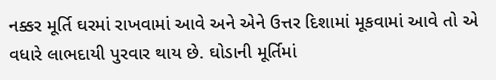નક્કર મૂર્તિ ઘરમાં રાખવામાં આવે અને એને ઉત્તર દિશામાં મૂકવામાં આવે તો એ વધારે લાભદાયી પુરવાર થાય છે. ઘોડાની મૂર્તિમાં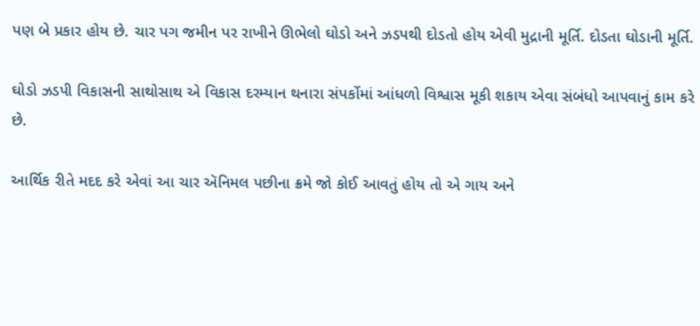પણ બે પ્રકાર હોય છે. ચાર પગ જમીન પર રાખીને ઊભેલો ઘોડો અને ઝડપથી દોડતો હોય એવી મુદ્રાની મૂર્તિ. દોડતા ઘોડાની મૂર્તિ.

ઘોડો ઝડપી વિકાસની સાથોસાથ એ વિકાસ દરમ્યાન થનારા સંપર્કોમાં આંધળો વિશ્વાસ મૂકી શકાય એવા સંબંધો આપવાનું કામ કરે છે.

આર્થિક રીતે મદદ કરે એવાં આ ચાર ઍનિમલ પછીના ક્રમે જો કોઈ આવતું હોય તો એ ગાય અને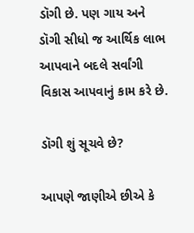ડૉગી છે. પણ ગાય અને ડૉગી સીધો જ આર્થિક લાભ આપવાને બદલે સર્વાંગી વિકાસ આપવાનું કામ કરે છે.

ડૉગી શું સૂચવે છે?

આપણે જાણીએ છીએ કે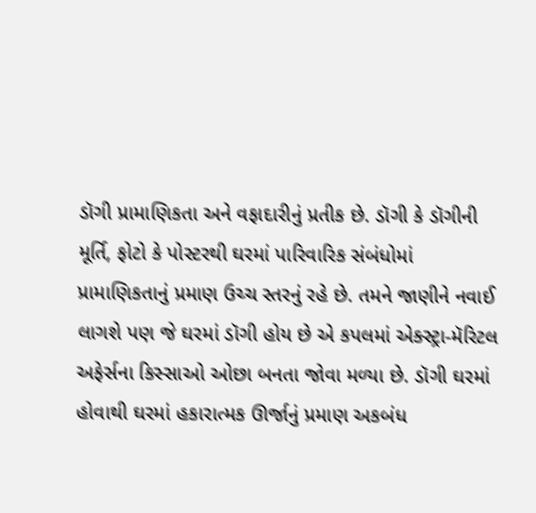ડૉગી પ્રામાણિકતા અને વફાદારીનું પ્રતીક છે. ડૉગી કે ડૉગીની મૂર્તિ, ફોટો કે પોસ્ટરથી ઘરમાં પારિવારિક સંબંધોમાં પ્રામાણિકતાનું પ્રમાણ ઉચ્ચ સ્તરનું રહે છે. તમને જાણીને નવાઈ લાગશે પણ જે ઘરમાં ડૉગી હોય છે એ કપલમાં એક્સ્ટ્રા-મૅરિટલ અફેર્સના કિસ્સાઓ ઓછા બનતા જોવા મળ્યા છે. ડૉગી ઘરમાં હોવાથી ઘરમાં હકારાત્મક ઊર્જાનું પ્રમાણ અકબંધ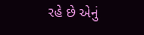રહે છે એનું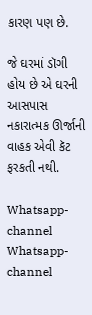કારણ પણ છે.

જે ઘરમાં ડૉગી હોય છે એ ઘરની આસપાસ નકારાત્મક ઊર્જાની વાહક એવી કૅટ ફરકતી નથી.

Whatsapp-channel Whatsapp-channel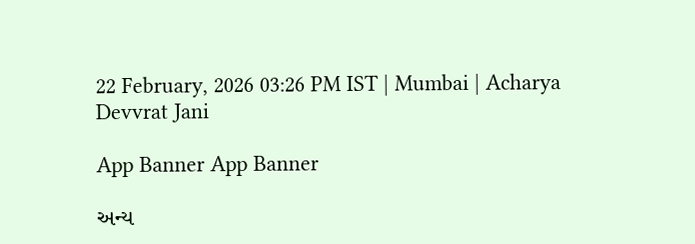22 February, 2026 03:26 PM IST | Mumbai | Acharya Devvrat Jani

App Banner App Banner

અન્ય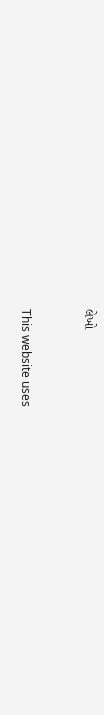લેખો


This website uses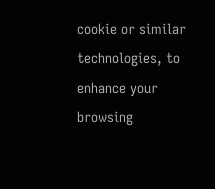cookie or similar technologies, to enhance your browsing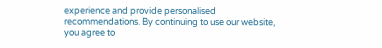experience and provide personalised recommendations. By continuing to use our website, you agree to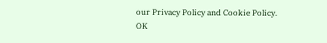our Privacy Policy and Cookie Policy. OK